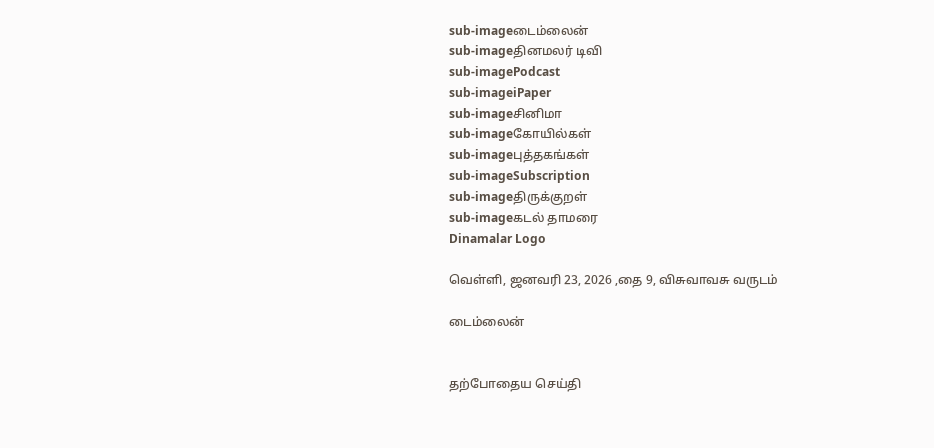sub-imageடைம்லைன்
sub-imageதினமலர் டிவி
sub-imagePodcast
sub-imageiPaper
sub-imageசினிமா
sub-imageகோயில்கள்
sub-imageபுத்தகங்கள்
sub-imageSubscription
sub-imageதிருக்குறள்
sub-imageகடல் தாமரை
Dinamalar Logo

வெள்ளி, ஜனவரி 23, 2026 ,தை 9, விசுவாவசு வருடம்

டைம்லைன்


தற்போதைய செய்தி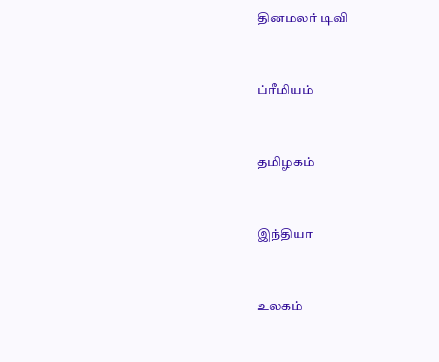தினமலர் டிவி


ப்ரீமியம்


தமிழகம்


இந்தியா


உலகம்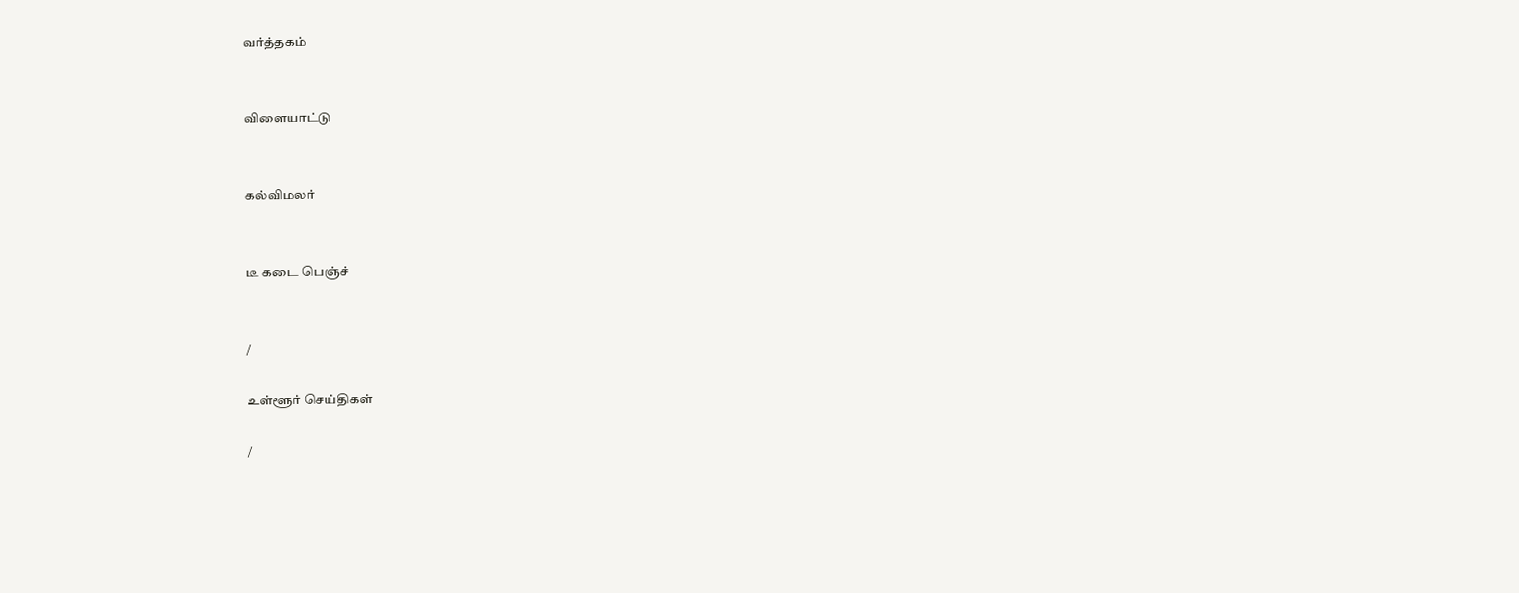வர்த்தகம்


விளையாட்டு


கல்விமலர்


டீ கடை பெஞ்ச்


/

உள்ளூர் செய்திகள்

/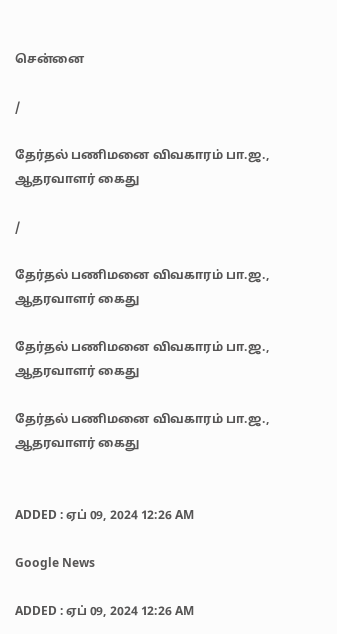சென்னை

/

தேர்தல் பணிமனை விவகாரம் பா.ஜ., ஆதரவாளர் கைது

/

தேர்தல் பணிமனை விவகாரம் பா.ஜ., ஆதரவாளர் கைது

தேர்தல் பணிமனை விவகாரம் பா.ஜ., ஆதரவாளர் கைது

தேர்தல் பணிமனை விவகாரம் பா.ஜ., ஆதரவாளர் கைது


ADDED : ஏப் 09, 2024 12:26 AM

Google News

ADDED : ஏப் 09, 2024 12:26 AM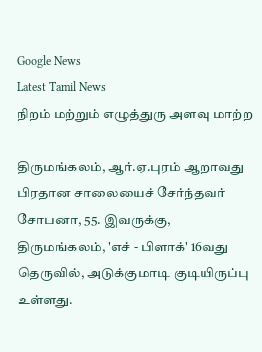Google News
Latest Tamil News
நிறம் மற்றும் எழுத்துரு அளவு மாற்ற

திருமங்கலம், ஆர்.ஏ.புரம் ஆறாவது பிரதான சாலையைச் சேர்ந்தவர் சோபனா, 55. இவருக்கு, திருமங்கலம், 'எச் - பிளாக்' 16வது தெருவில், அடுக்குமாடி குடியிருப்பு உள்ளது.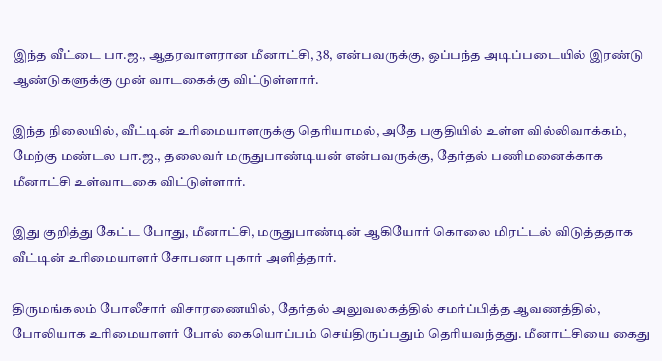இந்த வீட்டை பா.ஜ., ஆதரவாளரான மீனாட்சி, 38, என்பவருக்கு, ஒப்பந்த அடிப்படையில் இரண்டு ஆண்டுகளுக்கு முன் வாடகைக்கு விட்டுள்ளார்.

இந்த நிலையில், வீட்டின் உரிமையாளருக்கு தெரியாமல், அதே பகுதியில் உள்ள வில்லிவாக்கம், மேற்கு மண்டல பா.ஜ., தலைவர் மருதுபாண்டியன் என்பவருக்கு, தேர்தல் பணிமனைக்காக மீனாட்சி உள்வாடகை விட்டுள்ளார்.

இது குறித்து கேட்ட போது, மீனாட்சி, மருதுபாண்டின் ஆகியோர் கொலை மிரட்டல் விடுத்ததாக வீட்டின் உரிமையாளர் சோபனா புகார் அளித்தார்.

திருமங்கலம் போலீசார் விசாரணையில், தேர்தல் அலுவலகத்தில் சமர்ப்பித்த ஆவணத்தில், போலியாக உரிமையாளர் போல் கையொப்பம் செய்திருப்பதும் தெரியவந்தது. மீனாட்சியை கைது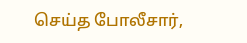செய்த போலீசார்,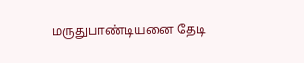மருதுபாண்டியனை தேடி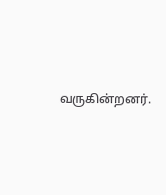வருகின்றனர்.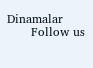Dinamalar
      Follow us